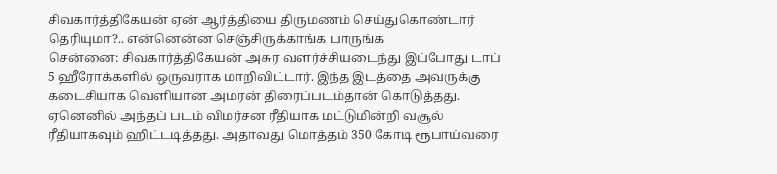சிவகார்த்திகேயன் ஏன் ஆர்த்தியை திருமணம் செய்துகொண்டார் தெரியுமா?.. என்னென்ன செஞ்சிருக்காங்க பாருங்க
சென்னை: சிவகார்த்திகேயன் அசுர வளர்ச்சியடைந்து இப்போது டாப் 5 ஹீரோக்களில் ஒருவராக மாறிவிட்டார். இந்த இடத்தை அவருக்கு கடைசியாக வெளியான அமரன் திரைப்படம்தான் கொடுத்தது. ஏனெனில் அந்தப் படம் விமர்சன ரீதியாக மட்டுமின்றி வசூல் ரீதியாகவும் ஹிட்டடித்தது. அதாவது மொத்தம் 350 கோடி ரூபாய்வரை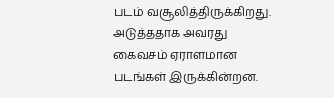படம் வசூலித்திருக்கிறது. அடுத்ததாக அவரது கைவசம் ஏராளமான படங்கள் இருக்கின்றன.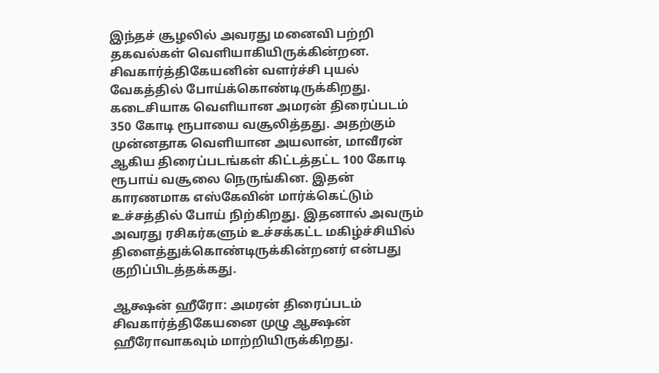இந்தச் சூழலில் அவரது மனைவி பற்றி தகவல்கள் வெளியாகியிருக்கின்றன.
சிவகார்த்திகேயனின் வளர்ச்சி புயல் வேகத்தில் போய்க்கொண்டிருக்கிறது. கடைசியாக வெளியான அமரன் திரைப்படம் 350 கோடி ரூபாயை வசூலித்தது. அதற்கும் முன்னதாக வெளியான அயலான், மாவீரன் ஆகிய திரைப்படங்கள் கிட்டத்தட்ட 100 கோடி ரூபாய் வசூலை நெருங்கின. இதன் காரணமாக எஸ்கேவின் மார்க்கெட்டும் உச்சத்தில் போய் நிற்கிறது. இதனால் அவரும் அவரது ரசிகர்களும் உச்சக்கட்ட மகிழ்ச்சியில் திளைத்துக்கொண்டிருக்கின்றனர் என்பது குறிப்பிடத்தக்கது.

ஆக்ஷன் ஹீரோ: அமரன் திரைப்படம் சிவகார்த்திகேயனை முழு ஆக்ஷன் ஹீரோவாகவும் மாற்றியிருக்கிறது.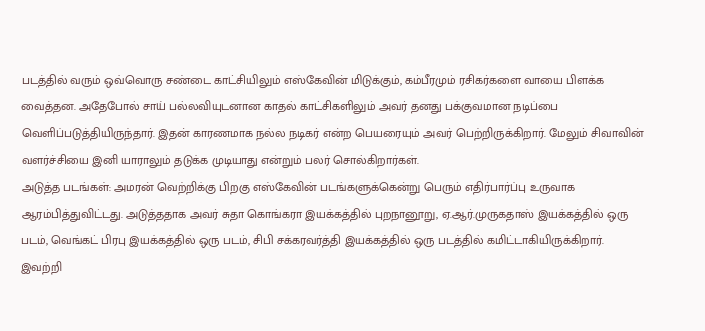படத்தில் வரும் ஒவ்வொரு சண்டை காட்சியிலும் எஸ்கேவின் மிடுக்கும், கம்பீரமும் ரசிகர்களை வாயை பிளக்க வைத்தன. அதேபோல் சாய் பல்லவியுடனான காதல் காட்சிகளிலும் அவர் தனது பக்குவமான நடிப்பை வெளிப்படுத்தியிருந்தார். இதன் காரணமாக நல்ல நடிகர் என்ற பெயரையும் அவர் பெற்றிருக்கிறார். மேலும் சிவாவின் வளர்ச்சியை இனி யாராலும் தடுக்க முடியாது என்றும் பலர் சொல்கிறார்கள்.
அடுத்த படங்கள்: அமரன் வெற்றிக்கு பிறகு எஸ்கேவின் படங்களுக்கென்று பெரும் எதிர்பார்ப்பு உருவாக ஆரம்பித்துவிட்டது. அடுத்ததாக அவர் சுதா கொங்கரா இயக்கத்தில் புறநானூறு, ஏ.ஆர்.முருகதாஸ் இயக்கத்தில் ஒரு படம், வெங்கட் பிரபு இயக்கத்தில் ஒரு படம், சிபி சக்கரவர்த்தி இயக்கத்தில் ஒரு படத்தில் கமிட்டாகியிருக்கிறார். இவற்றி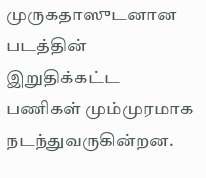முருகதாஸுடனான படத்தின் இறுதிக்கட்ட பணிகள் மும்முரமாக நடந்துவருகின்றன.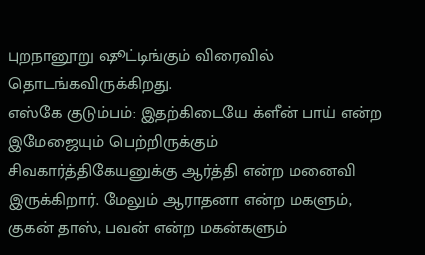புறநானூறு ஷூட்டிங்கும் விரைவில் தொடங்கவிருக்கிறது.
எஸ்கே குடும்பம்: இதற்கிடையே க்ளீன் பாய் என்ற இமேஜையும் பெற்றிருக்கும் சிவகார்த்திகேயனுக்கு ஆர்த்தி என்ற மனைவி இருக்கிறார். மேலும் ஆராதனா என்ற மகளும், குகன் தாஸ், பவன் என்ற மகன்களும்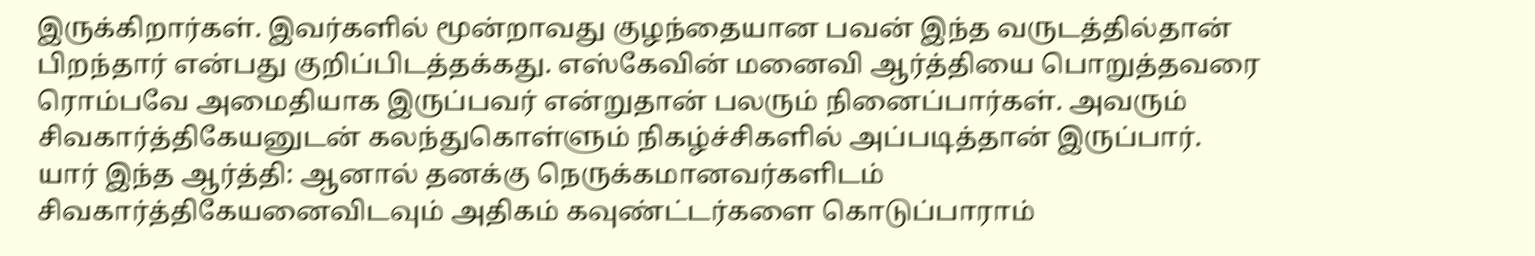இருக்கிறார்கள். இவர்களில் மூன்றாவது குழந்தையான பவன் இந்த வருடத்தில்தான் பிறந்தார் என்பது குறிப்பிடத்தக்கது. எஸ்கேவின் மனைவி ஆர்த்தியை பொறுத்தவரை ரொம்பவே அமைதியாக இருப்பவர் என்றுதான் பலரும் நினைப்பார்கள். அவரும் சிவகார்த்திகேயனுடன் கலந்துகொள்ளும் நிகழ்ச்சிகளில் அப்படித்தான் இருப்பார்.
யார் இந்த ஆர்த்தி: ஆனால் தனக்கு நெருக்கமானவர்களிடம் சிவகார்த்திகேயனைவிடவும் அதிகம் கவுண்ட்டர்களை கொடுப்பாராம்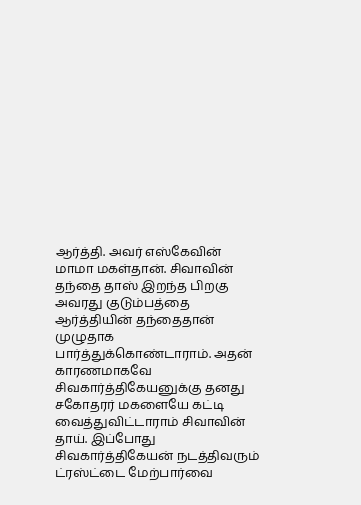ஆர்த்தி. அவர் எஸ்கேவின் மாமா மகள்தான். சிவாவின் தந்தை தாஸ் இறந்த பிறகு அவரது குடும்பத்தை ஆர்த்தியின் தந்தைதான் முழுதாக பார்த்துக்கொண்டாராம். அதன் காரணமாகவே சிவகார்த்திகேயனுக்கு தனது சகோதரர் மகளையே கட்டி வைத்துவிட்டாராம் சிவாவின் தாய். இப்போது சிவகார்த்திகேயன் நடத்திவரும் ட்ரஸ்ட்டை மேற்பார்வை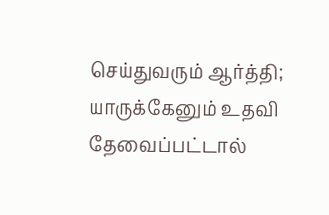செய்துவரும் ஆர்த்தி; யாருக்கேனும் உதவி தேவைப்பட்டால்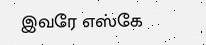இவரே எஸ்கே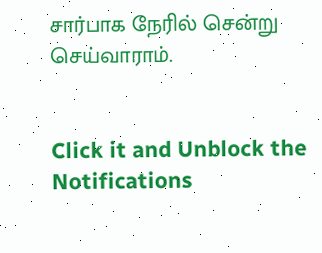சார்பாக நேரில் சென்று செய்வாராம்.


Click it and Unblock the Notifications